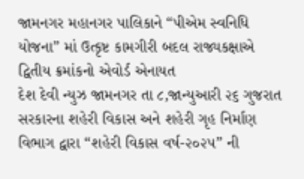જામનગર મહાનગર પાલિકાને “પીએમ સ્વનિધિ યોજના” માં ઉત્કૃષ્ટ કામગીરી બદલ રાજ્યકક્ષાએ દ્વિતીય ક્રમાંકનો એવોર્ડ એનાયત
દેશ દેવી ન્યુઝ જામનગર તા ૮,જાન્યુઆરી ૨૬ ગુજરાત સરકારના શહેરી વિકાસ અને શહેરી ગૃહ નિર્માણ વિભાગ દ્વારા “શહેરી વિકાસ વર્ષ-૨૦૨૫” ની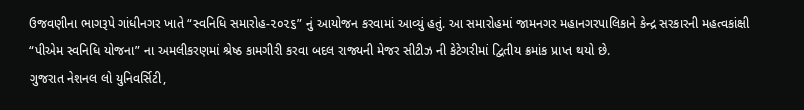ઉજવણીના ભાગરૂપે ગાંધીનગર ખાતે “સ્વનિધિ સમારોહ-૨૦૨૬” નું આયોજન કરવામાં આવ્યું હતું. આ સમારોહમાં જામનગર મહાનગરપાલિકાને કેન્દ્ર સરકારની મહત્વકાંક્ષી “પીએમ સ્વનિધિ યોજના” ના અમલીકરણમાં શ્રેષ્ઠ કામગીરી કરવા બદલ રાજ્યની મેજર સીટીઝ ની કેટેગરીમાં દ્વિતીય ક્રમાંક પ્રાપ્ત થયો છે.
ગુજરાત નેશનલ લો યુનિવર્સિટી,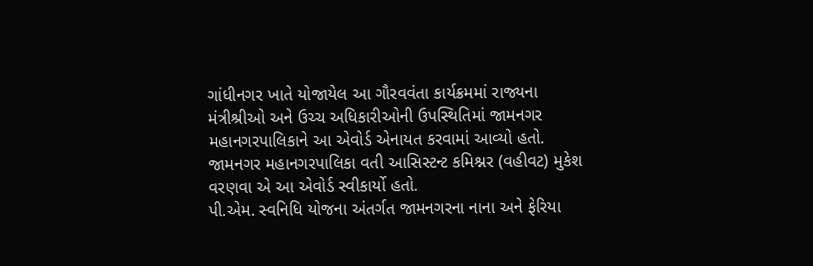ગાંધીનગર ખાતે યોજાયેલ આ ગૌરવવંતા કાર્યક્રમમાં રાજ્યના મંત્રીશ્રીઓ અને ઉચ્ચ અધિકારીઓની ઉપસ્થિતિમાં જામનગર મહાનગરપાલિકાને આ એવોર્ડ એનાયત કરવામાં આવ્યો હતો. જામનગર મહાનગરપાલિકા વતી આસિસ્ટન્ટ કમિશ્નર (વહીવટ) મુકેશ વરણવા એ આ એવોર્ડ સ્વીકાર્યો હતો.
પી.એમ. સ્વનિધિ યોજના અંતર્ગત જામનગરના નાના અને ફેરિયા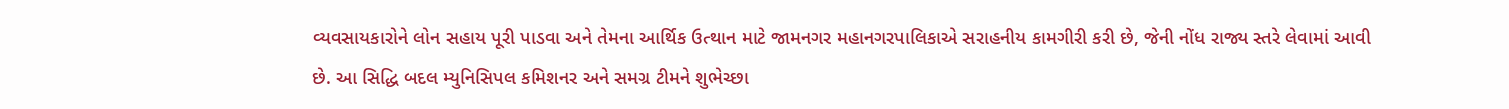વ્યવસાયકારોને લોન સહાય પૂરી પાડવા અને તેમના આર્થિક ઉત્થાન માટે જામનગર મહાનગરપાલિકાએ સરાહનીય કામગીરી કરી છે, જેની નોંધ રાજ્ય સ્તરે લેવામાં આવી છે. આ સિદ્ધિ બદલ મ્યુનિસિપલ કમિશનર અને સમગ્ર ટીમને શુભેચ્છા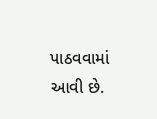પાઠવવામાં આવી છે.